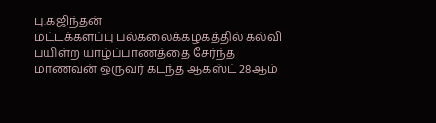பு.கஜிந்தன்
மட்டக்களப்பு பல்கலைக்கழகத்தில் கல்வி பயிள்ற யாழ்ப்பாணத்தை சேர்ந்த மாணவன் ஒருவர் கடந்த ஆகஸ்ட் 28ஆம்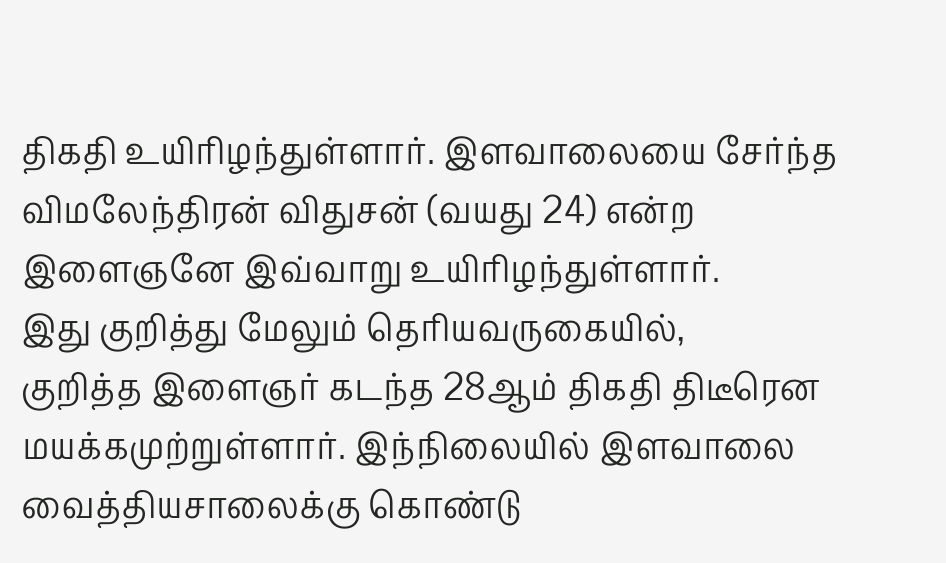திகதி உயிரிழந்துள்ளார். இளவாலையை சேர்ந்த விமலேந்திரன் விதுசன் (வயது 24) என்ற இளைஞனே இவ்வாறு உயிரிழந்துள்ளார்.
இது குறித்து மேலும் தெரியவருகையில்,
குறித்த இளைஞர் கடந்த 28ஆம் திகதி திடீரென மயக்கமுற்றுள்ளார். இந்நிலையில் இளவாலை வைத்தியசாலைக்கு கொண்டு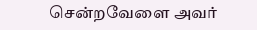சென்றவேளை அவர்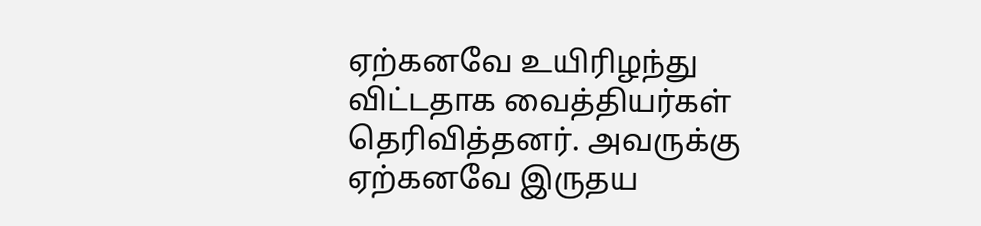ஏற்கனவே உயிரிழந்து விட்டதாக வைத்தியர்கள் தெரிவித்தனர். அவருக்கு ஏற்கனவே இருதய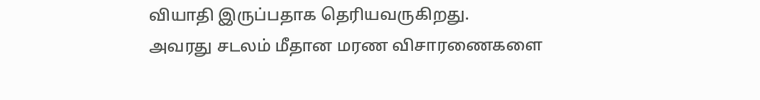வியாதி இருப்பதாக தெரியவருகிறது.
அவரது சடலம் மீதான மரண விசாரணைகளை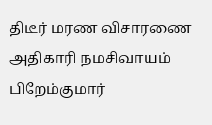திடீர் மரண விசாரணை அதிகாரி நமசிவாயம் பிறேம்குமார்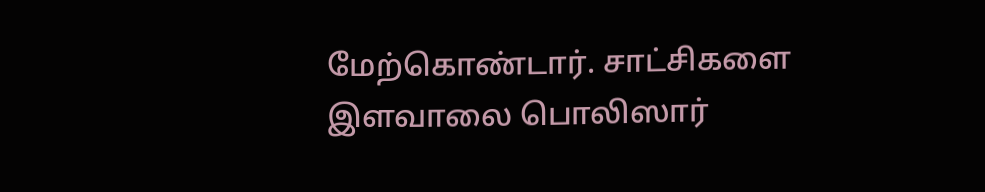மேற்கொண்டார். சாட்சிகளை இளவாலை பொலிஸார்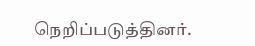நெறிப்படுத்தினர்.